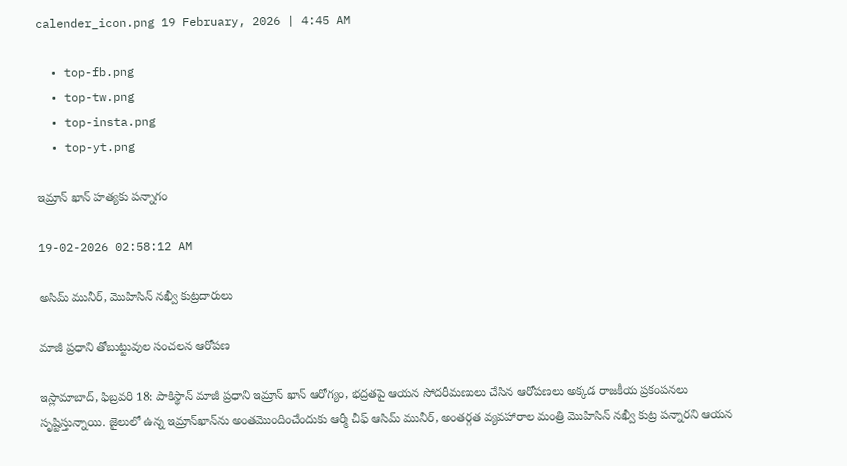calender_icon.png 19 February, 2026 | 4:45 AM

  • top-fb.png
  • top-tw.png
  • top-insta.png
  • top-yt.png

ఇమ్రాన్ ఖాన్ హత్యకు పన్నాగం

19-02-2026 02:58:12 AM

అసిమ్ మునీర్, మొహిసిన్ నఖ్వీ కుట్రదారులు

మాజీ ప్రధాని తోబుట్టువుల సంచలన ఆరోపణ

ఇస్లామాబాద్, ఫిబ్రవరి 18: పాకిస్థాన్ మాజీ ప్రధాని ఇమ్రాన్ ఖాన్ ఆరోగ్యం, భద్రతపై ఆయన సోదరీమణులు చేసిన ఆరోపణలు అక్కడ రాజకీయ ప్రకంపనలు సృష్టిస్తున్నాయి. జైలులో ఉన్న ఇమ్రాన్‌ఖాన్‌ను అంతమొందించేందుకు ఆర్మీ చీఫ్ ఆసిమ్ మునీర్, అంతర్గత వ్యవహారాల మంత్రి మొహిసిన్ నఖ్వీ కుట్ర పన్నారని ఆయన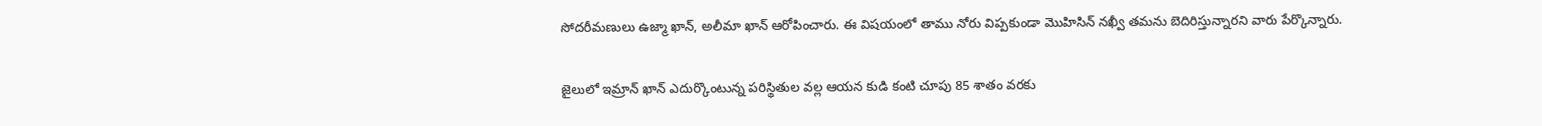సోదరీమణులు ఉజ్మా ఖాన్, అలీమా ఖాన్ ఆరోపించారు. ఈ విషయంలో తాము నోరు విప్పకుండా మొహిసిన్ నఖ్వీ తమను బెదిరిస్తున్నారని వారు పేర్కొన్నారు.

జైలులో ఇమ్రాన్ ఖాన్ ఎదుర్కొంటున్న పరిస్థితుల వల్ల ఆయన కుడి కంటి చూపు 85 శాతం వరకు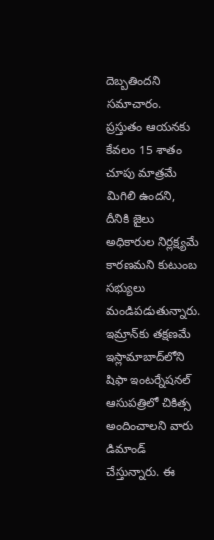దెబ్బతిందని సమాచారం. ప్రస్తుతం ఆయనకు కేవలం 15 శాతం చూపు మాత్రమే మిగిలి ఉందని, దీనికి జైలు అధికారుల నిర్లక్ష్యమే కారణమని కుటుంబ సభ్యులు మండిపడుతున్నారు. ఇమ్రాన్‌కు తక్షణమే ఇస్లామాబాద్‌లోని షిఫా ఇంటర్నేషనల్ ఆసుపత్రిలో చికిత్స అందించాలని వారు డిమాండ్ చేస్తున్నారు. ఈ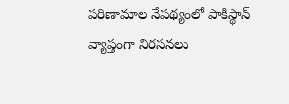పరిణామాల నేపథ్యంలో పాకిస్థాన్ వ్యాప్తంగా నిరసనలు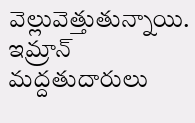వెల్లువెత్తుతున్నాయి. ఇమ్రాన్ మద్దతుదారులు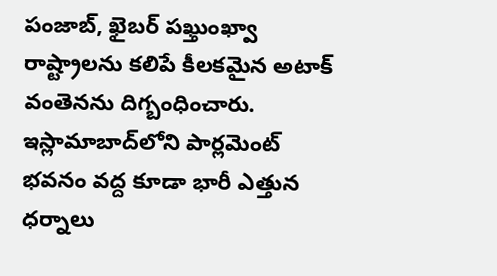పంజాబ్, ఖైబర్ పఖ్తుంఖ్వా రాష్ట్రాలను కలిపే కీలకమైన అటాక్ వంతెనను దిగ్బంధించారు. ఇస్లామాబాద్‌లోని పార్లమెంట్ భవనం వద్ద కూడా భారీ ఎత్తున ధర్నాలు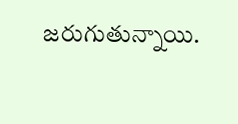జరుగుతున్నాయి.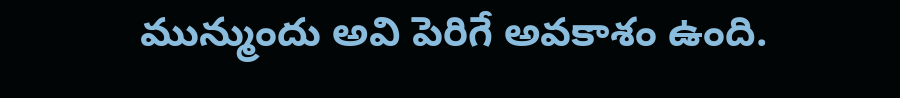మున్ముందు అవి పెరిగే అవకాశం ఉంది.